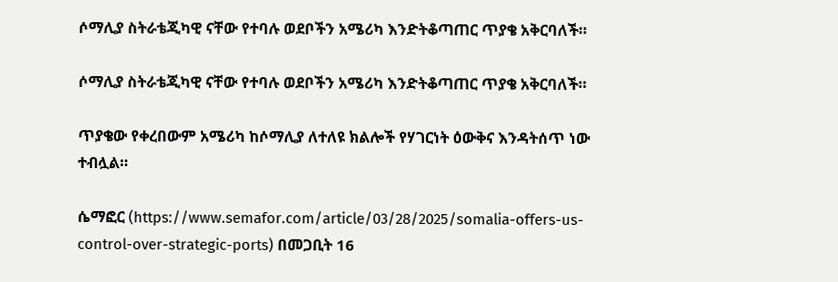ሶማሊያ ስትራቴጂካዊ ናቸው የተባሉ ወደቦችን አሜሪካ እንድትቆጣጠር ጥያቄ አቅርባለች።

ሶማሊያ ስትራቴጂካዊ ናቸው የተባሉ ወደቦችን አሜሪካ እንድትቆጣጠር ጥያቄ አቅርባለች።

ጥያቄው የቀረበውም አሜሪካ ከሶማሊያ ለተለዩ ክልሎች የሃገርነት ዕውቅና እንዳትሰጥ ነው ተብሏል።

ሴማፎር (https://www.semafor.com/article/03/28/2025/somalia-offers-us-control-over-strategic-ports) በመጋቢት 16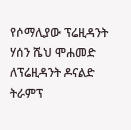የሶማሊያው ፕሬዚዳንት ሃሰን ሼህ ሞሐመድ ለፕሬዚዳንት ዶናልድ ትራምፕ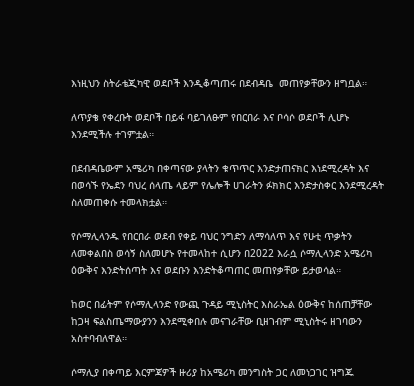እነዚህን ስትራቴጂካዊ ወደቦች እንዲቆጣጠሩ በደብዳቤ  መጠየቃቸውን ዘግቧል።

ለጥያቄ የቀረቡት ወደቦች በይፋ ባይገለፁም የበርበራ እና ቦሳሶ ወደቦች ሊሆኑ እንደሚችሉ ተገምቷል።

በደብዳቤውም አሜሪካ በቀጣናው ያላትን ቁጥጥር እንድታጠናክር እነደሚረዳት እና በወሳኙ የኤደን ባህረ ሰላጤ ላይም የሌሎች ሀገራትን ፉክክር እንድታስቀር እንደሚረዳት ስለመጠቀሱ ተመላክቷል።

የሶማሊላንዱ የበርበራ ወደብ የቀይ ባህር ንግድን ለማሳለጥ እና የሁቲ ጥቃትን ለመቀልበስ ወሳኝ ስለመሆኑ የተመላከተ ሲሆን በ2022 እራሷ ሶማሊላንድ አሜሪካ ዕውቅና እንድትሰጣት እና ወደቡን እንድትቆጣጠር መጠየቃቸው ይታወሳል።

ከወር በፊትም የሶማሊላንድ የውጪ ጉዳይ ሚኒስትር እስራኤል ዕውቅና ከሰጠቻቸው ከጋዛ ፍልስጤማውያንን እንደሚቀበሉ መናገራቸው ቢዘገብም ሚኒስትሩ ዘገባውን አስተባብለዋል።

ሶማሊያ በቀጣይ እርምጃዎች ዙሪያ ከአሜሪካ መንግስት ጋር ለመነጋገር ዝግጁ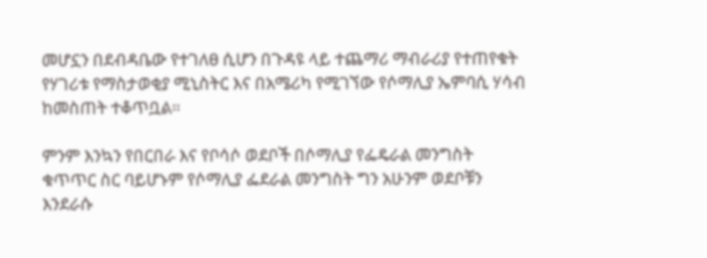መሆኗን በደብዳቤው የተገለፀ ሲሆን በጉዳዩ ላይ ተጨማሪ ማብራሪያ የተጠየቁት የሃገሪቱ የማስታወቂያ ሚኒስትር እና በአሜሪካ የሚገኘው የሶማሊያ ኤምባሲ ሃሳብ ከመስጠት ተቆጥቧል።

ምንም እንኳን የበርበራ እና የቦሳሶ ወደቦች በሶማሊያ የፌዴራል መንግስት ቁጥጥር ስር ባይሆኑም የሶማሊያ ፌደራል መንግስት ግን አሁንም ወደቦቹን እንደራሱ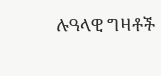ሉዓላዊ ግዛቶች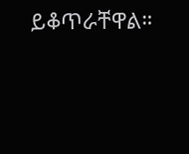ይቆጥራቸዋል።